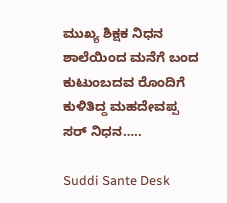ಮುಖ್ಯ ಶಿಕ್ಷಕ ನಿಧನ ಶಾಲೆಯಿಂದ ಮನೆಗೆ ಬಂದ ಕುಟುಂಬದವ ರೊಂದಿಗೆ ಕುಳಿತಿದ್ದ ಮಹದೇವಪ್ಪ ಸರ್ ನಿಧನ…..

Suddi Sante Desk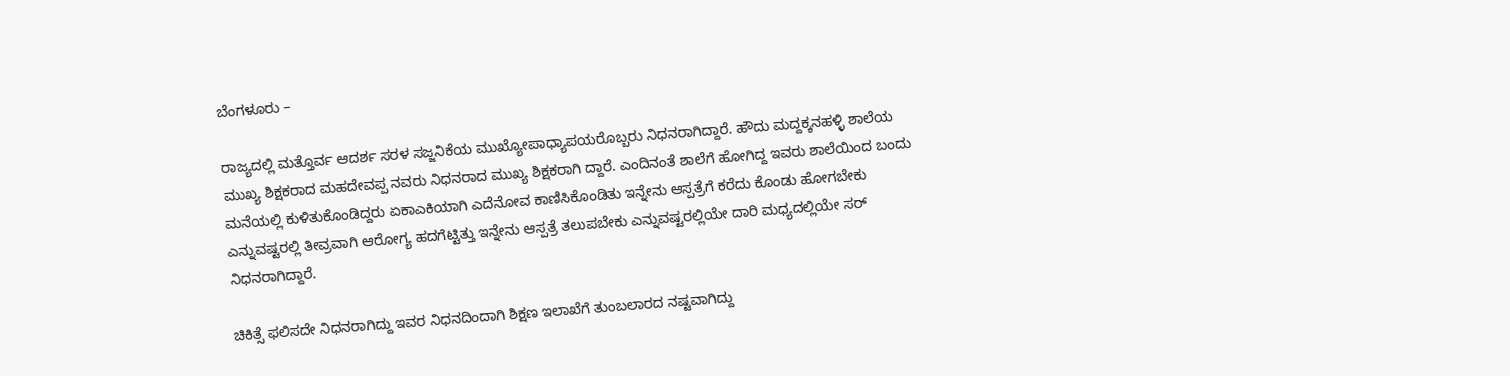ಬೆಂಗಳೂರು –

ರಾಜ್ಯದಲ್ಲಿ ಮತ್ತೊರ್ವ ಆದರ್ಶ ಸರಳ ಸಜ್ಜನಿಕೆಯ ಮುಖ್ಯೋಪಾಧ್ಯಾಪಯರೊಬ್ಬರು ನಿಧನರಾಗಿದ್ದಾರೆ. ಹೌದು ಮದ್ದಕ್ಕನಹಳ್ಳಿ ಶಾಲೆಯ ಮುಖ್ಯ ಶಿಕ್ಷಕರಾದ ಮಹದೇವಪ್ಪ ನವರು ನಿಧನರಾದ ಮುಖ್ಯ ಶಿಕ್ಷಕರಾಗಿ ದ್ದಾರೆ. ಎಂದಿನಂತೆ ಶಾಲೆಗೆ ಹೋಗಿದ್ದ ಇವರು ಶಾಲೆಯಿಂದ ಬಂದು ಮನೆಯಲ್ಲಿ ಕುಳಿತುಕೊಂಡಿದ್ದರು ಏಕಾಎಕಿಯಾಗಿ ಎದೆನೋವ ಕಾಣಿಸಿಕೊಂಡಿತು ಇನ್ನೇನು ಆಸ್ಪತ್ರೆಗೆ ಕರೆದು ಕೊಂಡು ಹೋಗಬೇಕು ಎನ್ನುವಷ್ಟರಲ್ಲಿ ತೀವ್ರವಾಗಿ ಆರೋಗ್ಯ ಹದಗೆಟ್ಟಿತ್ತು ಇನ್ನೇನು ಆಸ್ಪತ್ರೆ ತಲುಪಬೇಕು ಎನ್ನುವಷ್ಟರಲ್ಲಿಯೇ ದಾರಿ ಮಧ್ಯದಲ್ಲಿಯೇ ಸರ್ ನಿಧನರಾಗಿದ್ದಾರೆ.

ಚಿಕಿತ್ಸೆ ಫಲಿಸದೇ ನಿಧನರಾಗಿದ್ದು ಇವರ ನಿಧನದಿಂದಾಗಿ ಶಿಕ್ಷಣ ಇಲಾಖೆಗೆ ತುಂಬಲಾರದ ನಷ್ಟವಾಗಿದ್ದು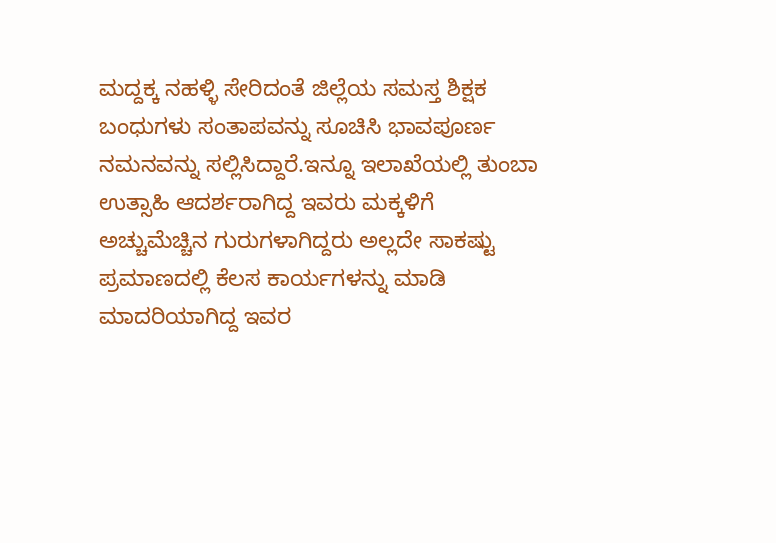ಮದ್ದಕ್ಕ ನಹಳ್ಳಿ ಸೇರಿದಂತೆ ಜಿಲ್ಲೆಯ ಸಮಸ್ತ ಶಿಕ್ಷಕ ಬಂಧುಗಳು ಸಂತಾಪವನ್ನು ಸೂಚಿಸಿ ಭಾವಪೂರ್ಣ ನಮನವನ್ನು ಸಲ್ಲಿಸಿದ್ದಾರೆ.ಇನ್ನೂ ಇಲಾಖೆಯಲ್ಲಿ ತುಂಬಾ ಉತ್ಸಾಹಿ ಆದರ್ಶರಾಗಿದ್ದ ಇವರು ಮಕ್ಕಳಿಗೆ ಅಚ್ಚುಮೆಚ್ಚಿನ ಗುರುಗಳಾಗಿದ್ದರು ಅಲ್ಲದೇ ಸಾಕಷ್ಟು ಪ್ರಮಾಣದಲ್ಲಿ ಕೆಲಸ ಕಾರ್ಯಗಳನ್ನು ಮಾಡಿ ಮಾದರಿಯಾಗಿದ್ದ ಇವರ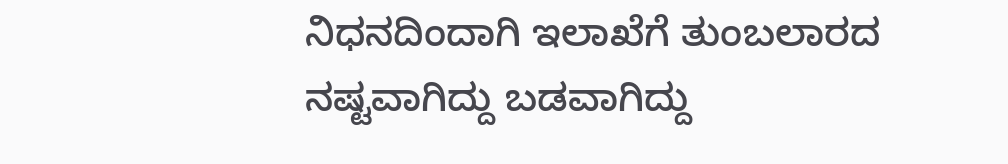ನಿಧನದಿಂದಾಗಿ ಇಲಾಖೆಗೆ ತುಂಬಲಾರದ ನಷ್ಟವಾಗಿದ್ದು ಬಡವಾಗಿದ್ದು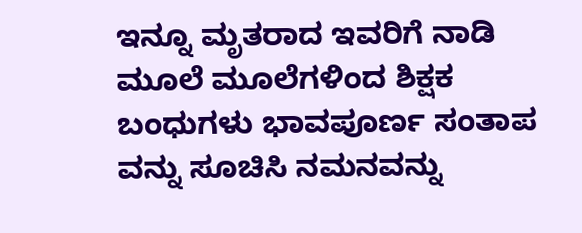ಇನ್ನೂ ಮೃತರಾದ ಇವರಿಗೆ ನಾಡಿ ಮೂಲೆ ಮೂಲೆಗಳಿಂದ ಶಿಕ್ಷಕ ಬಂಧುಗಳು ಭಾವಪೂರ್ಣ ಸಂತಾಪ ವನ್ನು ಸೂಚಿಸಿ ನಮನವನ್ನು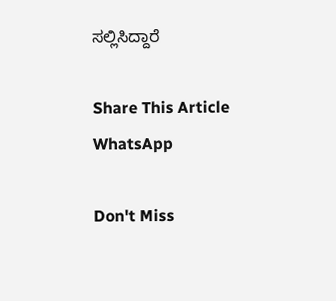ಸಲ್ಲಿಸಿದ್ದಾರೆ

Share This Article
WhatsApp

Don't Miss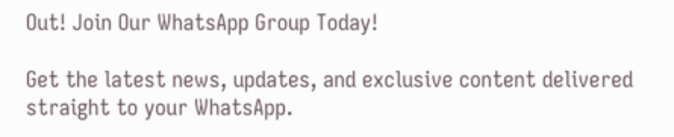Out! Join Our WhatsApp Group Today!

Get the latest news, updates, and exclusive content delivered straight to your WhatsApp.